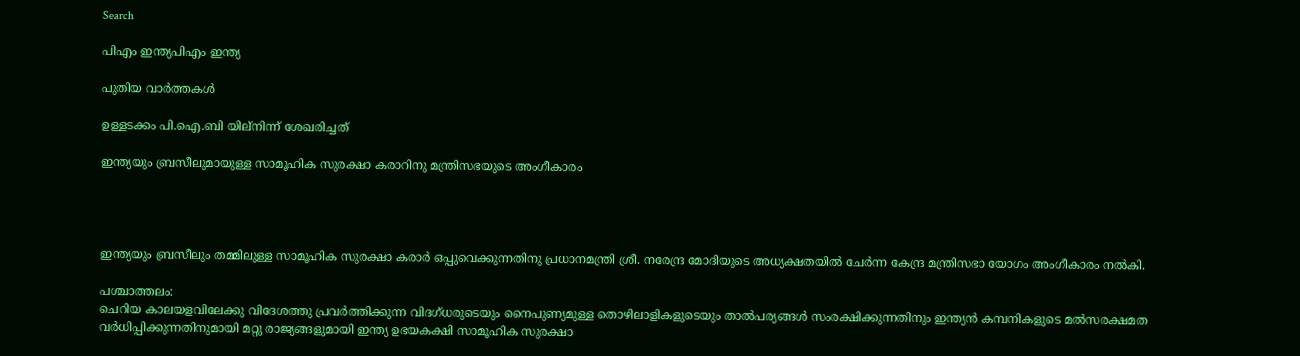Search

പിഎം ഇന്ത്യപിഎം ഇന്ത്യ

പുതിയ വാർത്തകൾ

ഉള്ളടക്കം പി.ഐ.ബി യില്നിന്ന് ശേഖരിച്ചത്

ഇന്ത്യയും ബ്രസീലുമായുള്ള സാമൂഹിക സുരക്ഷാ കരാറിനു മന്ത്രിസഭയുടെ അംഗീകാരം




ഇന്ത്യയും ബ്രസീലും തമ്മിലുള്ള സാമൂഹിക സുരക്ഷാ കരാര്‍ ഒപ്പുവെക്കുന്നതിനു പ്രധാനമന്ത്രി ശ്രീ. നരേന്ദ്ര മോദിയുടെ അധ്യക്ഷതയില്‍ ചേര്‍ന്ന കേന്ദ്ര മന്ത്രിസഭാ യോഗം അംഗീകാരം നല്‍കി.

പശ്ചാത്തലം:
ചെറിയ കാലയളവിലേക്കു വിദേശത്തു പ്രവര്‍ത്തിക്കുന്ന വിദഗ്ധരുടെയും നൈപുണ്യമുള്ള തൊഴിലാളികളുടെയും താല്‍പര്യങ്ങള്‍ സംരക്ഷിക്കുന്നതിനും ഇന്ത്യന്‍ കമ്പനികളുടെ മല്‍സരക്ഷമത വര്‍ധിപ്പിക്കുന്നതിനുമായി മറ്റു രാജ്യങ്ങളുമായി ഇന്ത്യ ഉഭയകക്ഷി സാമൂഹിക സുരക്ഷാ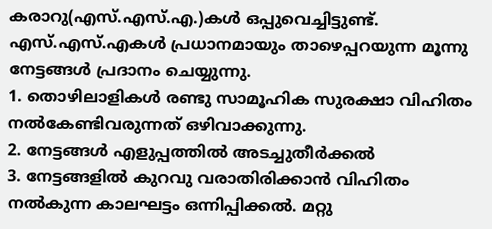കരാറു(എസ്.എസ്.എ.)കള്‍ ഒപ്പുവെച്ചിട്ടുണ്ട്.
എസ്.എസ്.എകള്‍ പ്രധാനമായും താഴെപ്പറയുന്ന മൂന്നു നേട്ടങ്ങള്‍ പ്രദാനം ചെയ്യുന്നു.
1. തൊഴിലാളികള്‍ രണ്ടു സാമൂഹിക സുരക്ഷാ വിഹിതം നല്‍കേണ്ടിവരുന്നത് ഒഴിവാക്കുന്നു.
2. നേട്ടങ്ങള്‍ എളുപ്പത്തില്‍ അടച്ചുതീര്‍ക്കല്‍
3. നേട്ടങ്ങളില്‍ കുറവു വരാതിരിക്കാന്‍ വിഹിതം നല്‍കുന്ന കാലഘട്ടം ഒന്നിപ്പിക്കല്‍. മറ്റു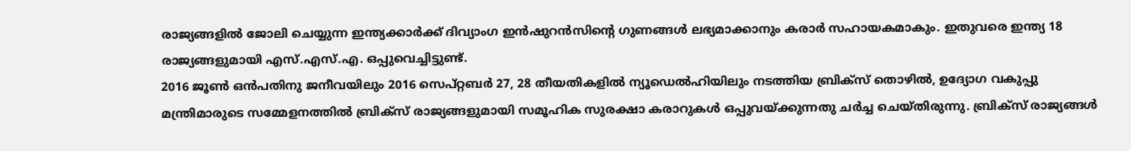രാജ്യങ്ങളില്‍ ജോലി ചെയ്യുന്ന ഇന്ത്യക്കാര്‍ക്ക് ദിവ്യാംഗ ഇന്‍ഷുറന്‍സിന്റെ ഗുണങ്ങള്‍ ലഭ്യമാക്കാനും കരാര്‍ സഹായകമാകും. ഇതുവരെ ഇന്ത്യ 18 രാജ്യങ്ങളുമായി എസ്.എസ്.എ. ഒപ്പുവെച്ചിട്ടുണ്ട്.
2016 ജൂണ്‍ ഒന്‍പതിനു ജനീവയിലും 2016 സെപ്റ്റബര്‍ 27, 28 തീയതികളില്‍ ന്യൂഡെല്‍ഹിയിലും നടത്തിയ ബ്രിക്‌സ് തൊഴില്‍, ഉദ്യോഗ വകുപ്പു മന്ത്രിമാരുടെ സമ്മേളനത്തില്‍ ബ്രിക്‌സ് രാജ്യങ്ങളുമായി സമൂഹിക സുരക്ഷാ കരാറുകള്‍ ഒപ്പുവയ്ക്കുന്നതു ചര്‍ച്ച ചെയ്തിരുന്നു. ബ്രിക്‌സ് രാജ്യങ്ങള്‍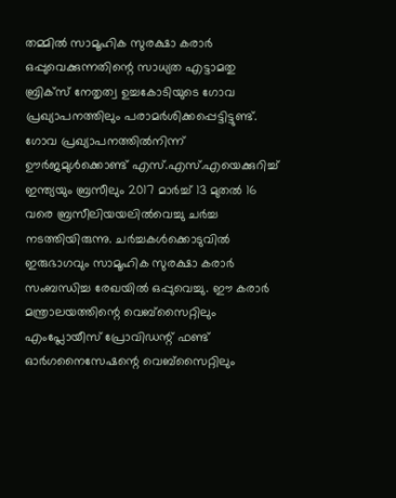തമ്മില്‍ സാമൂഹിക സുരക്ഷാ കരാര്‍ ഒപ്പുവെക്കുന്നതിന്റെ സാധ്യത എട്ടാമതു ബ്രിക്‌സ് നേതൃത്വ ഉച്ചകോടിയുടെ ഗോവ പ്രഖ്യാപനത്തിലും പരാമര്‍ശിക്കപ്പെട്ടിട്ടുണ്ട്. ഗോവ പ്രഖ്യാപനത്തില്‍നിന്ന് ഊര്‍ജമുള്‍ക്കൊണ്ട് എസ്.എസ്.എയെക്കുറിച്ച് ഇന്ത്യയും ബ്രസീലും 2017 മാര്‍ച്ച് 13 മുതല്‍ 16 വരെ ബ്രസീലിയയലില്‍വെച്ചു ചര്‍ച്ച നടത്തിയിരുന്നു. ചര്‍ച്ചകള്‍ക്കൊടുവില്‍ ഇരുഭാഗവും സാമൂഹിക സുരക്ഷാ കരാര്‍ സംബന്ധിച്ച രേഖയില്‍ ഒപ്പുവെച്ചു. ഈ കരാര്‍ മന്ത്രാലയത്തിന്റെ വെബ്‌സൈറ്റിലും എംപ്ലോയീസ് പ്രോവിഡന്റ് ഫണ്ട് ഓര്‍ഗനൈസേഷന്റെ വെബ്‌സൈറ്റിലും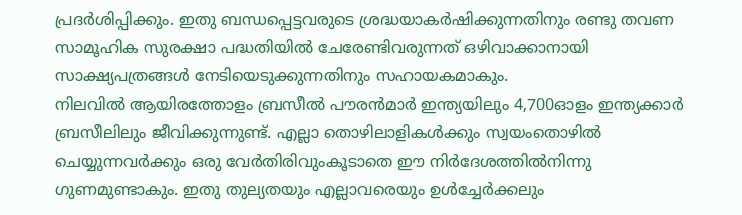പ്രദര്‍ശിപ്പിക്കും. ഇതു ബന്ധപ്പെട്ടവരുടെ ശ്രദ്ധയാകര്‍ഷിക്കുന്നതിനും രണ്ടു തവണ സാമൂഹിക സുരക്ഷാ പദ്ധതിയില്‍ ചേരേണ്ടിവരുന്നത് ഒഴിവാക്കാനായി സാക്ഷ്യപത്രങ്ങള്‍ നേടിയെടുക്കുന്നതിനും സഹായകമാകും.
നിലവില്‍ ആയിരത്തോളം ബ്രസീല്‍ പൗരന്‍മാര്‍ ഇന്ത്യയിലും 4,700ഓളം ഇന്ത്യക്കാര്‍ ബ്രസീലിലും ജീവിക്കുന്നുണ്ട്. എല്ലാ തൊഴിലാളികള്‍ക്കും സ്വയംതൊഴില്‍ ചെയ്യുന്നവര്‍ക്കും ഒരു വേര്‍തിരിവുംകൂടാതെ ഈ നിര്‍ദേശത്തില്‍നിന്നു ഗുണമുണ്ടാകും. ഇതു തുല്യതയും എല്ലാവരെയും ഉള്‍ച്ചേര്‍ക്കലും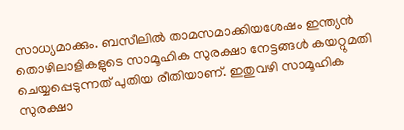സാധ്യമാക്കും. ബസീലില്‍ താമസമാക്കിയശേഷം ഇന്ത്യന്‍ തൊഴിലാളികളുടെ സാമൂഹിക സുരക്ഷാ നേട്ടങ്ങള്‍ കയറ്റുമതി ചെയ്യപ്പെടുന്നത് പുതിയ രീതിയാണ്. ഇതുവഴി സാമൂഹിക സുരക്ഷാ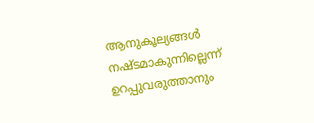ആനുകൂല്യങ്ങള്‍ നഷ്ടമാകുന്നില്ലെന്ന് ഉറപ്പുവരുത്താനും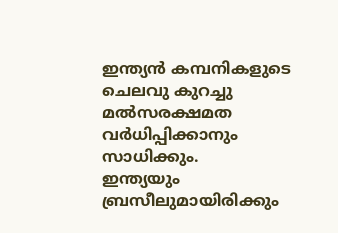ഇന്ത്യന്‍ കമ്പനികളുടെ ചെലവു കുറച്ചു മല്‍സരക്ഷമത വര്‍ധിപ്പിക്കാനും സാധിക്കും.
ഇന്ത്യയും ബ്രസീലുമായിരിക്കും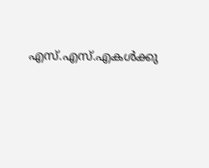എസ്.എസ്.എകള്‍ക്കു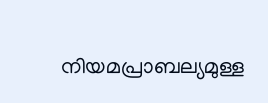നിയമപ്രാബല്യമുള്ള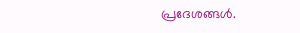പ്രദേശങ്ങള്‍.